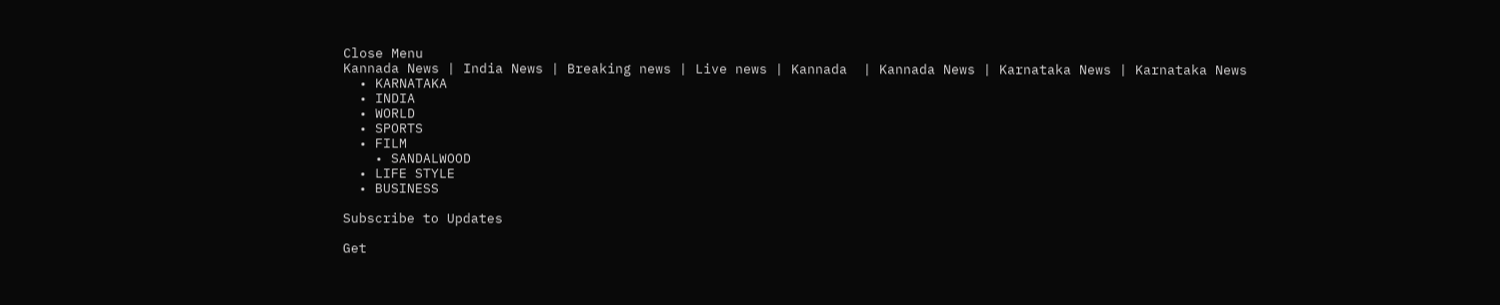Close Menu
Kannada News | India News | Breaking news | Live news | Kannada  | Kannada News | Karnataka News | Karnataka News
  • KARNATAKA
  • INDIA
  • WORLD
  • SPORTS
  • FILM
    • SANDALWOOD
  • LIFE STYLE
  • BUSINESS

Subscribe to Updates

Get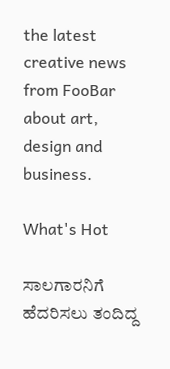the latest creative news from FooBar about art, design and business.

What's Hot

ಸಾಲಗಾರನಿಗೆ ಹೆದರಿಸಲು ತಂದಿದ್ದ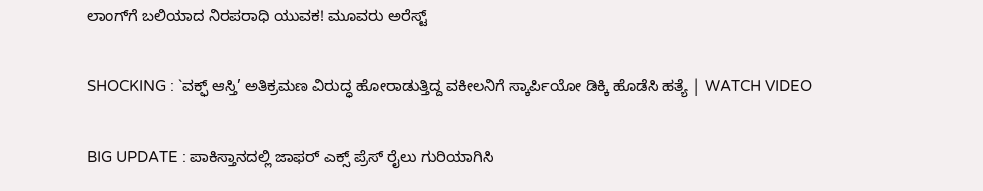ಲಾಂಗ್‌ಗೆ ಬಲಿಯಾದ ನಿರಪರಾಧಿ ಯುವಕ! ಮೂವರು ಅರೆಸ್ಟ್

SHOCKING : `ವಕ್ಫ್ ಆಸ್ತಿ’ ಅತಿಕ್ರಮಣ ವಿರುದ್ಧ ಹೋರಾಡುತ್ತಿದ್ದ ವಕೀಲನಿಗೆ ಸ್ಕಾರ್ಪಿಯೋ ಡಿಕ್ಕಿ ಹೊಡೆಸಿ ಹತ್ಯೆ | WATCH VIDEO

BIG UPDATE : ಪಾಕಿಸ್ತಾನದಲ್ಲಿ ಜಾಫರ್ ಎಕ್ಸ್‌ ಪ್ರೆಸ್ ರೈಲು ಗುರಿಯಾಗಿಸಿ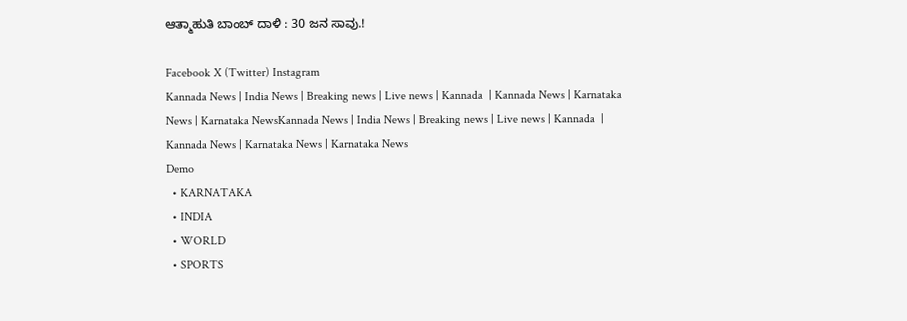ಆತ್ಮಾಹುತಿ ಬಾಂಬ್ ದಾಳಿ : 30 ಜನ ಸಾವು.!

Facebook X (Twitter) Instagram
Kannada News | India News | Breaking news | Live news | Kannada  | Kannada News | Karnataka News | Karnataka NewsKannada News | India News | Breaking news | Live news | Kannada  | Kannada News | Karnataka News | Karnataka News
Demo
  • KARNATAKA
  • INDIA
  • WORLD
  • SPORTS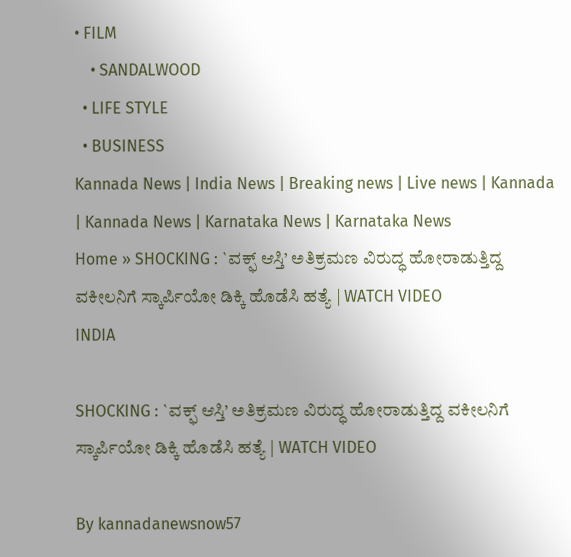• FILM
    • SANDALWOOD
  • LIFE STYLE
  • BUSINESS
Kannada News | India News | Breaking news | Live news | Kannada  | Kannada News | Karnataka News | Karnataka News
Home » SHOCKING : `ವಕ್ಫ್ ಆಸ್ತಿ’ ಅತಿಕ್ರಮಣ ವಿರುದ್ಧ ಹೋರಾಡುತ್ತಿದ್ದ ವಕೀಲನಿಗೆ ಸ್ಕಾರ್ಪಿಯೋ ಡಿಕ್ಕಿ ಹೊಡೆಸಿ ಹತ್ಯೆ | WATCH VIDEO
INDIA

SHOCKING : `ವಕ್ಫ್ ಆಸ್ತಿ’ ಅತಿಕ್ರಮಣ ವಿರುದ್ಧ ಹೋರಾಡುತ್ತಿದ್ದ ವಕೀಲನಿಗೆ ಸ್ಕಾರ್ಪಿಯೋ ಡಿಕ್ಕಿ ಹೊಡೆಸಿ ಹತ್ಯೆ | WATCH VIDEO

By kannadanewsnow57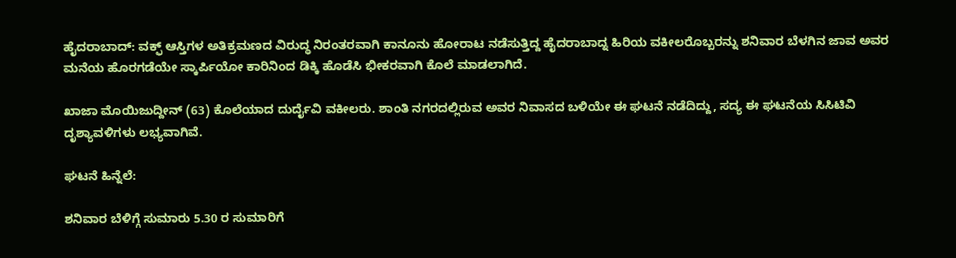ಹೈದರಾಬಾದ್: ವಕ್ಫ್ ಆಸ್ತಿಗಳ ಅತಿಕ್ರಮಣದ ವಿರುದ್ಧ ನಿರಂತರವಾಗಿ ಕಾನೂನು ಹೋರಾಟ ನಡೆಸುತ್ತಿದ್ದ ಹೈದರಾಬಾದ್ನ ಹಿರಿಯ ವಕೀಲರೊಬ್ಬರನ್ನು ಶನಿವಾರ ಬೆಳಗಿನ ಜಾವ ಅವರ ಮನೆಯ ಹೊರಗಡೆಯೇ ಸ್ಕಾರ್ಪಿಯೋ ಕಾರಿನಿಂದ ಡಿಕ್ಕಿ ಹೊಡೆಸಿ ಭೀಕರವಾಗಿ ಕೊಲೆ ಮಾಡಲಾಗಿದೆ.

ಖಾಜಾ ಮೊಯಿಜುದ್ದೀನ್ (63) ಕೊಲೆಯಾದ ದುರ್ದೈವಿ ವಕೀಲರು. ಶಾಂತಿ ನಗರದಲ್ಲಿರುವ ಅವರ ನಿವಾಸದ ಬಳಿಯೇ ಈ ಘಟನೆ ನಡೆದಿದ್ದು, ಸದ್ಯ ಈ ಘಟನೆಯ ಸಿಸಿಟಿವಿ ದೃಶ್ಯಾವಳಿಗಳು ಲಭ್ಯವಾಗಿವೆ.

ಘಟನೆ ಹಿನ್ನೆಲೆ:

ಶನಿವಾರ ಬೆಳಿಗ್ಗೆ ಸುಮಾರು 5.30 ರ ಸುಮಾರಿಗೆ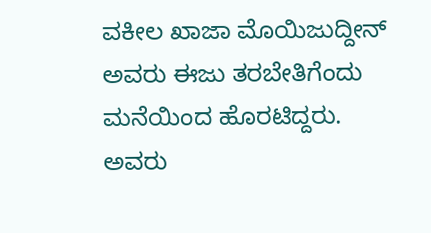ವಕೀಲ ಖಾಜಾ ಮೊಯಿಜುದ್ದೀನ್ ಅವರು ಈಜು ತರಬೇತಿಗೆಂದು ಮನೆಯಿಂದ ಹೊರಟಿದ್ದರು. ಅವರು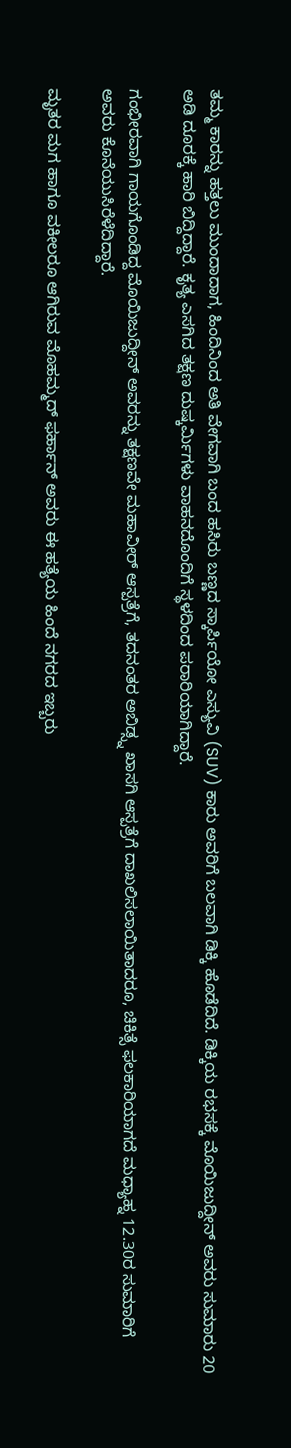ತಮ್ಮ ಕಾರನ್ನು ಹತ್ತಲು ಮುಂದಾದಾಗ, ಹಿಂದಿನಿಂದ ಅತಿ ವೇಗವಾಗಿ ಬಂದ ಹಸಿರು ಬಣ್ಣದ ಸ್ಕಾರ್ಪಿಯೋ ಎಸ್ಯುವಿ (SUV) ಕಾರು ಅವರಿಗೆ ಬಲವಾಗಿ ಡಿಕ್ಕಿ ಹೊಡೆದಿದೆ. ಡಿಕ್ಕಿಯ ರಭಸಕ್ಕೆ ಮೊಯಿಜುದ್ದೀನ್ ಅವರು ಸುಮಾರು 20 ಅಡಿ ದೂರಕ್ಕೆ ಹಾರಿ ಬಿದ್ದಿದ್ದಾರೆ. ಕೃತ್ಯ ಎಸಗಿದ ತಕ್ಷಣ ದುಷ್ಕರ್ಮಿಗಳು ವಾಹನದೊಂದಿಗೆ ಸ್ಥಳದಿಂದ ಪರಾರಿಯಾಗಿದ್ದಾರೆ.

ಗಂಭೀರವಾಗಿ ಗಾಯಗೊಂಡಿದ್ದ ಮೊಯಿಜುದ್ದೀನ್ ಅವರನ್ನು ತಕ್ಷಣವೇ ಮಹಾವೀರ್ ಆಸ್ಪತ್ರೆಗೆ, ತದನಂತರ ಅಬಿಡ್ಸ್ನ ಖಾಸಗಿ ಆಸ್ಪತ್ರೆಗೆ ದಾಖಲಿಸಲಾಯಿತಾದರೂ, ಚಿಕಿತ್ಸೆ ಫಲಕಾರಿಯಾಗದೆ ಮಧ್ಯಾಹ್ನ 12.30ರ ಸುಮಾರಿಗೆ ಅವರು ಕೊನೆಯುಸಿರೆಳೆದಿದ್ದಾರೆ.

ಮೃತರ ಮಗ ಹಾಗೂ ವಕೀಲರೂ ಆಗಿರುವ ಮೊಹಮ್ಮದ್ ಫರ್ಹಾನ್ ಅವರು ಈ ಹತ್ಯೆಯ ಹಿಂದೆ ನಗರದ ಇಬ್ಬರು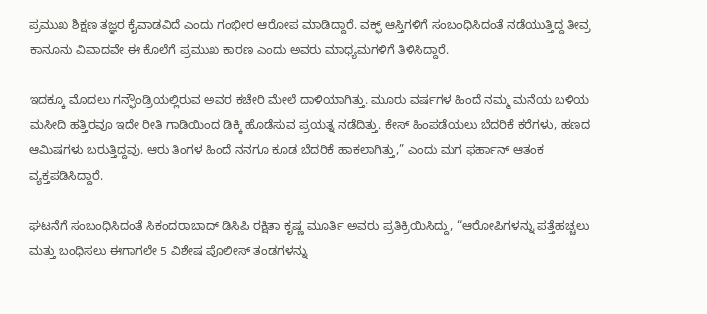ಪ್ರಮುಖ ಶಿಕ್ಷಣ ತಜ್ಞರ ಕೈವಾಡವಿದೆ ಎಂದು ಗಂಭೀರ ಆರೋಪ ಮಾಡಿದ್ದಾರೆ. ವಕ್ಫ್ ಆಸ್ತಿಗಳಿಗೆ ಸಂಬಂಧಿಸಿದಂತೆ ನಡೆಯುತ್ತಿದ್ದ ತೀವ್ರ ಕಾನೂನು ವಿವಾದವೇ ಈ ಕೊಲೆಗೆ ಪ್ರಮುಖ ಕಾರಣ ಎಂದು ಅವರು ಮಾಧ್ಯಮಗಳಿಗೆ ತಿಳಿಸಿದ್ದಾರೆ.

ಇದಕ್ಕೂ ಮೊದಲು ಗನ್ಫೌಂಡ್ರಿಯಲ್ಲಿರುವ ಅವರ ಕಚೇರಿ ಮೇಲೆ ದಾಳಿಯಾಗಿತ್ತು. ಮೂರು ವರ್ಷಗಳ ಹಿಂದೆ ನಮ್ಮ ಮನೆಯ ಬಳಿಯ ಮಸೀದಿ ಹತ್ತಿರವೂ ಇದೇ ರೀತಿ ಗಾಡಿಯಿಂದ ಡಿಕ್ಕಿ ಹೊಡೆಸುವ ಪ್ರಯತ್ನ ನಡೆದಿತ್ತು. ಕೇಸ್ ಹಿಂಪಡೆಯಲು ಬೆದರಿಕೆ ಕರೆಗಳು, ಹಣದ ಆಮಿಷಗಳು ಬರುತ್ತಿದ್ದವು. ಆರು ತಿಂಗಳ ಹಿಂದೆ ನನಗೂ ಕೂಡ ಬೆದರಿಕೆ ಹಾಕಲಾಗಿತ್ತು,” ಎಂದು ಮಗ ಫರ್ಹಾನ್ ಆತಂಕ ವ್ಯಕ್ತಪಡಿಸಿದ್ದಾರೆ.

ಘಟನೆಗೆ ಸಂಬಂಧಿಸಿದಂತೆ ಸಿಕಂದರಾಬಾದ್ ಡಿಸಿಪಿ ರಕ್ಷಿತಾ ಕೃಷ್ಣ ಮೂರ್ತಿ ಅವರು ಪ್ರತಿಕ್ರಿಯಿಸಿದ್ದು, “ಆರೋಪಿಗಳನ್ನು ಪತ್ತೆಹಚ್ಚಲು ಮತ್ತು ಬಂಧಿಸಲು ಈಗಾಗಲೇ 5 ವಿಶೇಷ ಪೊಲೀಸ್ ತಂಡಗಳನ್ನು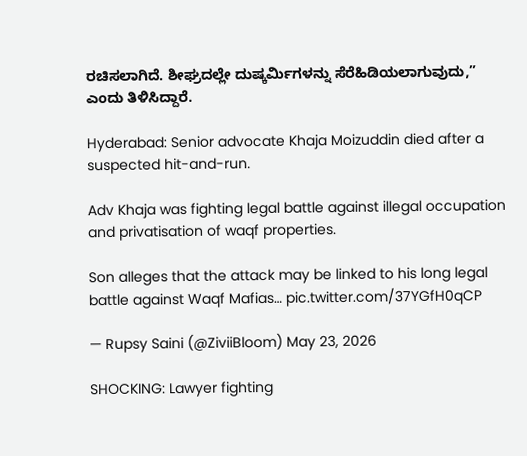ರಚಿಸಲಾಗಿದೆ. ಶೀಘ್ರದಲ್ಲೇ ದುಷ್ಕರ್ಮಿಗಳನ್ನು ಸೆರೆಹಿಡಿಯಲಾಗುವುದು,” ಎಂದು ತಿಳಿಸಿದ್ದಾರೆ.

Hyderabad: Senior advocate Khaja Moizuddin died after a suspected hit-and-run.

Adv Khaja was fighting legal battle against illegal occupation and privatisation of waqf properties.

Son alleges that the attack may be linked to his long legal battle against Waqf Mafias… pic.twitter.com/37YGfH0qCP

— Rupsy Saini (@ZiviiBloom) May 23, 2026

SHOCKING: Lawyer fighting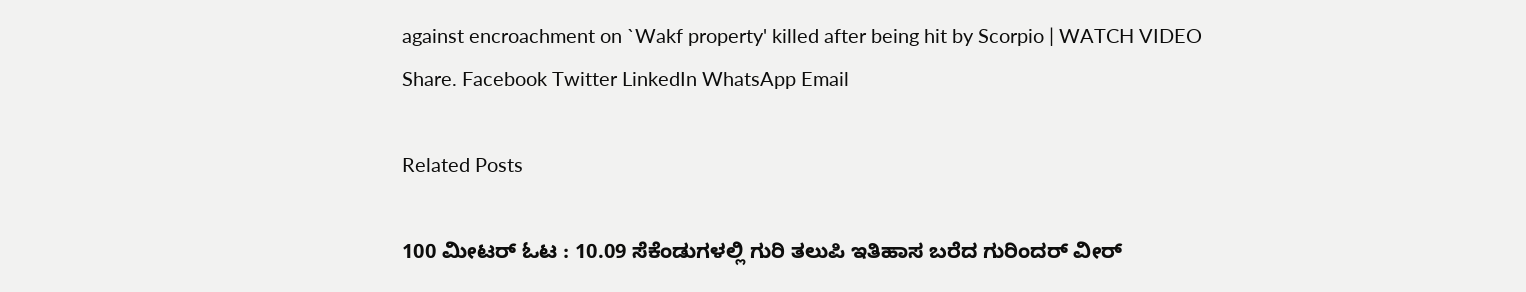against encroachment on `Wakf property' killed after being hit by Scorpio | WATCH VIDEO
Share. Facebook Twitter LinkedIn WhatsApp Email

Related Posts

100 ಮೀಟರ್ ಓಟ : 10.09 ಸೆಕೆಂಡುಗಳಲ್ಲಿ ಗುರಿ ತಲುಪಿ ಇತಿಹಾಸ ಬರೆದ ಗುರಿಂದರ್ ವೀರ್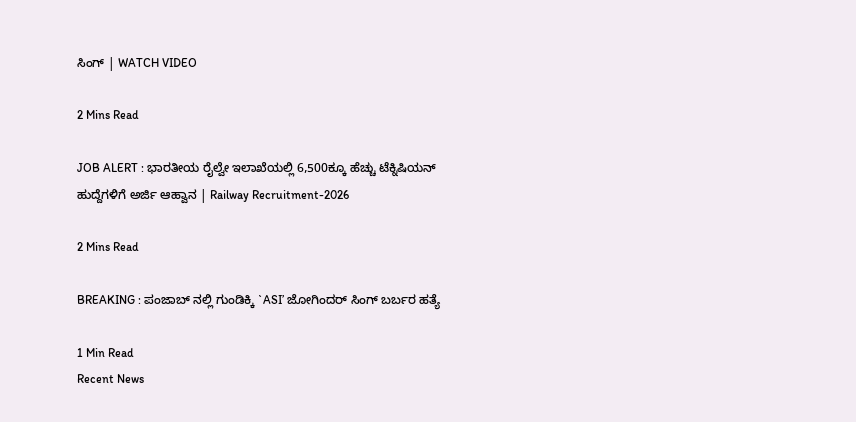ಸಿಂಗ್ | WATCH VIDEO

2 Mins Read

JOB ALERT : ಭಾರತೀಯ ರೈಲ್ವೇ ಇಲಾಖೆಯಲ್ಲಿ 6,500ಕ್ಕೂ ಹೆಚ್ಚು ಟೆಕ್ನಿಷಿಯನ್ ಹುದ್ದೆಗಳಿಗೆ ಅರ್ಜಿ ಆಹ್ವಾನ | Railway Recruitment-2026

2 Mins Read

BREAKING : ಪಂಜಾಬ್ ನಲ್ಲಿ ಗುಂಡಿಕ್ಕಿ `ASI’ ಜೋಗಿಂದರ್ ಸಿಂಗ್ ಬರ್ಬರ ಹತ್ಯೆ

1 Min Read
Recent News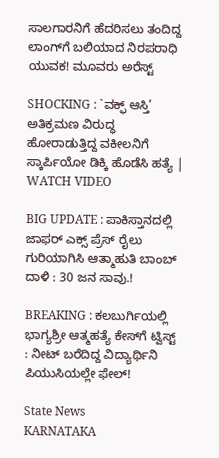ಸಾಲಗಾರನಿಗೆ ಹೆದರಿಸಲು ತಂದಿದ್ದ ಲಾಂಗ್‌ಗೆ ಬಲಿಯಾದ ನಿರಪರಾಧಿ ಯುವಕ! ಮೂವರು ಅರೆಸ್ಟ್

SHOCKING : `ವಕ್ಫ್ ಆಸ್ತಿ’ ಅತಿಕ್ರಮಣ ವಿರುದ್ಧ ಹೋರಾಡುತ್ತಿದ್ದ ವಕೀಲನಿಗೆ ಸ್ಕಾರ್ಪಿಯೋ ಡಿಕ್ಕಿ ಹೊಡೆಸಿ ಹತ್ಯೆ | WATCH VIDEO

BIG UPDATE : ಪಾಕಿಸ್ತಾನದಲ್ಲಿ ಜಾಫರ್ ಎಕ್ಸ್‌ ಪ್ರೆಸ್ ರೈಲು ಗುರಿಯಾಗಿಸಿ ಆತ್ಮಾಹುತಿ ಬಾಂಬ್ ದಾಳಿ : 30 ಜನ ಸಾವು.!

BREAKING : ಕಲಬುರ್ಗಿಯಲ್ಲಿ ಭಾಗ್ಯಶ್ರೀ ಆತ್ಮಹತ್ಯೆ ಕೇಸ್‌ಗೆ ಟ್ವಿಸ್ಟ್ : ನೀಟ್ ಬರೆದಿದ್ದ ವಿದ್ಯಾರ್ಥಿನಿ ಪಿಯುಸಿಯಲ್ಲೇ ಫೇಲ್!

State News
KARNATAKA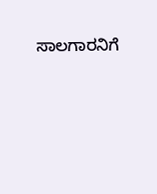ಸಾಲಗಾರನಿಗೆ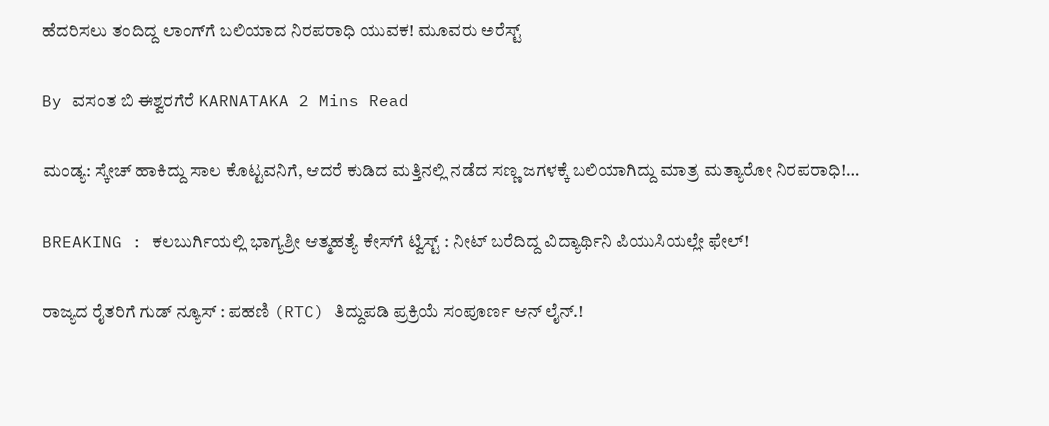ಹೆದರಿಸಲು ತಂದಿದ್ದ ಲಾಂಗ್‌ಗೆ ಬಲಿಯಾದ ನಿರಪರಾಧಿ ಯುವಕ! ಮೂವರು ಅರೆಸ್ಟ್

By ವಸಂತ ಬಿ ಈಶ್ವರಗೆರೆ KARNATAKA 2 Mins Read

ಮಂಡ್ಯ: ಸ್ಕೇಚ್ ಹಾಕಿದ್ದು ಸಾಲ ಕೊಟ್ಟವನಿಗೆ, ಆದರೆ ಕುಡಿದ ಮತ್ತಿನಲ್ಲಿ ನಡೆದ ಸಣ್ಣ ಜಗಳಕ್ಕೆ ಬಲಿಯಾಗಿದ್ದು ಮಾತ್ರ ಮತ್ಯಾರೋ ನಿರಪರಾಧಿ!…

BREAKING : ಕಲಬುರ್ಗಿಯಲ್ಲಿ ಭಾಗ್ಯಶ್ರೀ ಆತ್ಮಹತ್ಯೆ ಕೇಸ್‌ಗೆ ಟ್ವಿಸ್ಟ್ : ನೀಟ್ ಬರೆದಿದ್ದ ವಿದ್ಯಾರ್ಥಿನಿ ಪಿಯುಸಿಯಲ್ಲೇ ಫೇಲ್!

ರಾಜ್ಯದ ರೈತರಿಗೆ ಗುಡ್ ನ್ಯೂಸ್ : ಪಹಣಿ (RTC) ತಿದ್ದುಪಡಿ ಪ್ರಕ್ರಿಯೆ ಸಂಪೂರ್ಣ ಆನ್ ಲೈನ್.!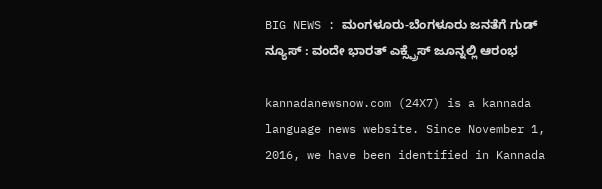BIG NEWS : ಮಂಗಳೂರು-ಬೆಂಗಳೂರು ಜನತೆಗೆ ಗುಡ್ ನ್ಯೂಸ್ : ವಂದೇ ಭಾರತ್ ಎಕ್ಸ್ಪ್ರೆಸ್ ಜೂನ್ನಲ್ಲಿ ಆರಂಭ

kannadanewsnow.com (24X7) is a kannada language news website. Since November 1, 2016, we have been identified in Kannada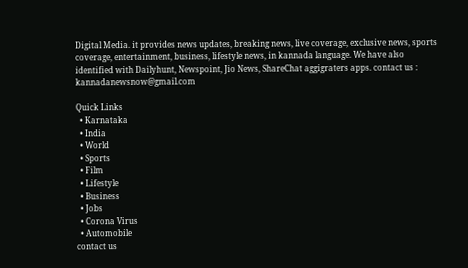Digital Media. it provides news updates, breaking news, live coverage, exclusive news, sports coverage, entertainment, business, lifestyle news, in kannada language. We have also identified with Dailyhunt, Newspoint, Jio News, ShareChat aggigraters apps. contact us : kannadanewsnow@gmail.com

Quick Links
  • Karnataka
  • India
  • World
  • Sports
  • Film
  • Lifestyle
  • Business
  • Jobs
  • Corona Virus
  • Automobile
contact us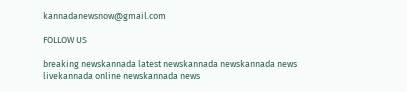kannadanewsnow@gmail.com

FOLLOW US

breaking newskannada latest newskannada newskannada news livekannada online newskannada news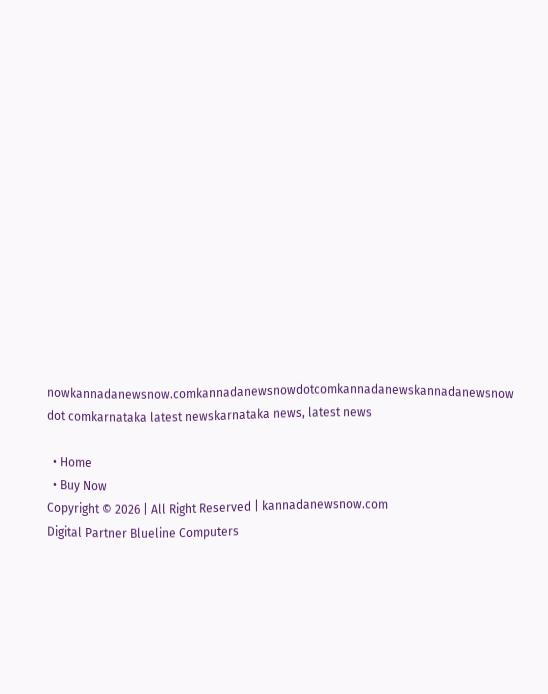nowkannadanewsnow.comkannadanewsnowdotcomkannadanewskannadanewsnow dot comkarnataka latest newskarnataka news, latest news

  • Home
  • Buy Now
Copyright © 2026 | All Right Reserved | kannadanewsnow.com
Digital Partner Blueline Computers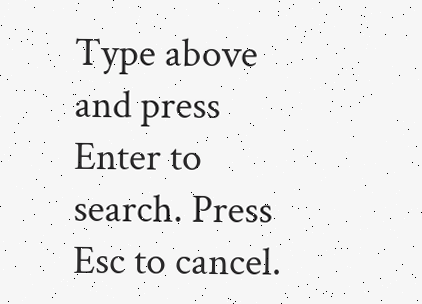Type above and press Enter to search. Press Esc to cancel.